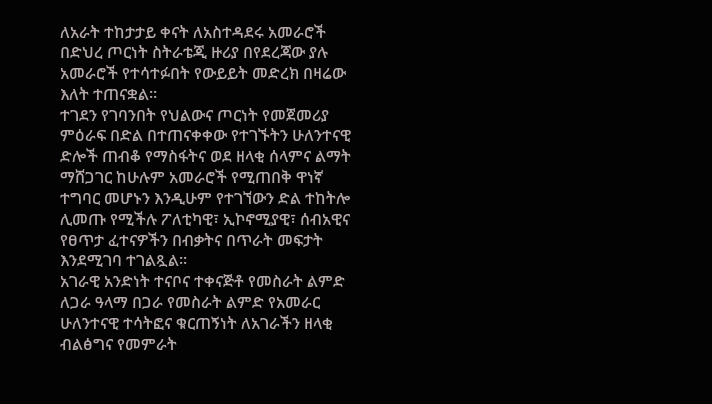ለአራት ተከታታይ ቀናት ለአስተዳደሩ አመራሮች በድህረ ጦርነት ስትራቴጂ ዙሪያ በየደረጃው ያሉ አመራሮች የተሳተፉበት የውይይት መድረክ በዛሬው እለት ተጠናቋል።
ተገደን የገባንበት የህልውና ጦርነት የመጀመሪያ ምዕራፍ በድል በተጠናቀቀው የተገኙትን ሁለንተናዊ ድሎች ጠብቆ የማስፋትና ወደ ዘላቂ ሰላምና ልማት ማሸጋገር ከሁሉም አመራሮች የሚጠበቅ ዋነኛ ተግባር መሆኑን እንዲሁም የተገኘውን ድል ተከትሎ ሊመጡ የሚችሉ ፖለቲካዊ፣ ኢኮኖሚያዊ፣ ሰብአዊና የፀጥታ ፈተናዎችን በብቃትና በጥራት መፍታት እንደሚገባ ተገልጿል።
አገራዊ አንድነት ተናቦና ተቀናጅቶ የመስራት ልምድ ለጋራ ዓላማ በጋራ የመስራት ልምድ የአመራር ሁለንተናዊ ተሳትፎና ቁርጠኝነት ለአገራችን ዘላቂ ብልፅግና የመምራት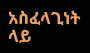አስፈላጊነት ላይ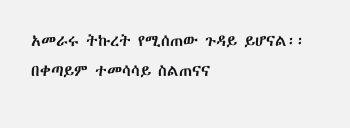አመራሩ ትኩረት የሚሰጠው ጉዳይ ይሆናል፡፡
በቀጣይም ተመሳሳይ ስልጠናና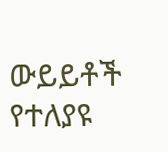ውይይቶች የተለያዩ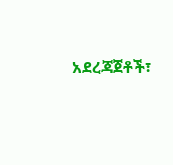አደረጃጀቶች፣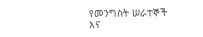የመንግስት ሠራተኞች እና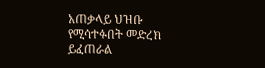አጠቃላይ ህዝቡ የሚሳተፉበት መድረክ ይፈጠራል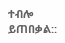ተብሎ ይጠበቃል::